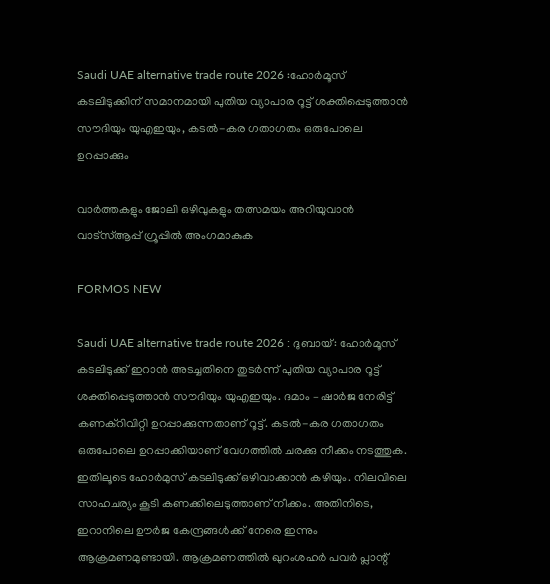Saudi UAE alternative trade route 2026 :ഹോർമൂസ് കടലിടുക്കിന് സമാനമായി പുതിയ വ്യാപാര റൂട്ട് ശക്തിപ്പെടുത്താൻ സൗദിയും യുഎഇയും, കടൽ-കര ഗതാഗതം ഒരുപോലെ ഉറപ്പാക്കും

വാർത്തകളും ജോലി ഒഴിവുകളും തത്സമയം അറിയുവാൻ വാട്സ്ആപ്പ് ഗ്രൂപ്പിൽ അംഗമാകുക

FORMOS NEW

Saudi UAE alternative trade route 2026 : ദുബായ്: ഹോർമൂസ് കടലിടുക്ക് ഇറാൻ അടച്ചതിനെ തുടർന്ന് പുതിയ വ്യാപാര റൂട്ട് ശക്തിപ്പെടുത്താൻ സൗദിയും യുഎഇയും. ദമാം – ഷാർജ നേരിട്ട് കണക്റിവിറ്റി ഉറപ്പാക്കുന്നതാണ് റൂട്ട്. കടൽ-കര ഗതാഗതം ഒരുപോലെ ഉറപ്പാക്കിയാണ് വേഗത്തിൽ ചരക്കു നീക്കം നടത്തുക. ഇതിലൂടെ ഹോർമുസ് കടലിടുക്ക് ഒഴിവാക്കാൻ കഴിയും. നിലവിലെ സാഹചര്യം കൂടി കണക്കിലെടുത്താണ് നീക്കം. അതിനിടെ, ഇറാനിലെ ഊർജ കേന്ദ്രങ്ങൾക്ക് നേരെ ഇന്നും ആക്രമണമുണ്ടായി. ആക്രമണത്തിൽ ഖുറംശഹർ പവർ പ്ലാന്റ്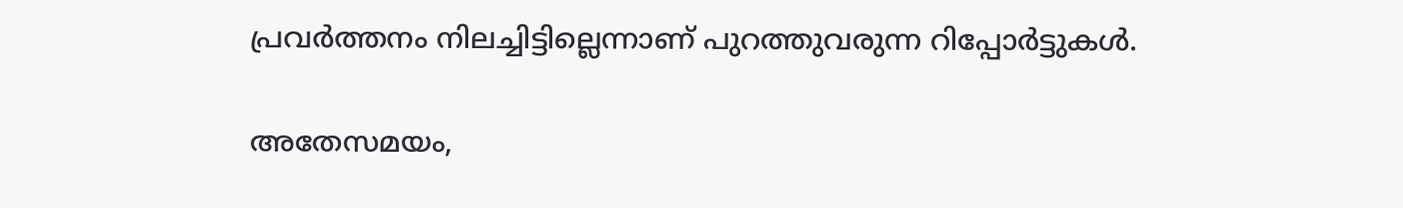പ്രവർത്തനം നിലച്ചിട്ടില്ലെന്നാണ് പുറത്തുവരുന്ന റിപ്പോർട്ടുകൾ.

അതേസമയം,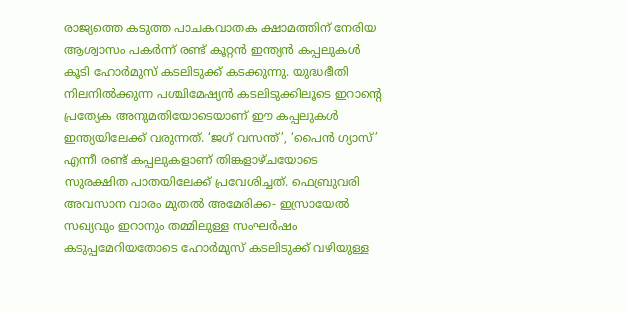രാജ്യത്തെ കടുത്ത പാചകവാതക ക്ഷാമത്തിന് നേരിയ ആശ്വാസം പകര്‍ന്ന് രണ്ട് കൂറ്റന്‍ ഇന്ത്യന്‍ കപ്പലുകള്‍ കൂടി ഹോര്‍മുസ് കടലിടുക്ക് കടക്കുന്നു. യുദ്ധഭീതി നിലനില്‍ക്കുന്ന പശ്ചിമേഷ്യന്‍ കടലിടുക്കിലൂടെ ഇറാന്റെ പ്രത്യേക അനുമതിയോടെയാണ് ഈ കപ്പലുകള്‍ ഇന്ത്യയിലേക്ക് വരുന്നത്. ‘ജഗ് വസന്ത്’, ‘പൈന്‍ ഗ്യാസ്’ എന്നീ രണ്ട് കപ്പലുകളാണ് തിങ്കളാഴ്ചയോടെ സുരക്ഷിത പാതയിലേക്ക് പ്രവേശിച്ചത്. ഫെബ്രുവരി അവസാന വാരം മുതല്‍ അമേരിക്ക- ഇസ്രായേല്‍ സഖ്യവും ഇറാനും തമ്മിലുള്ള സംഘര്‍ഷം കടുപ്പമേറിയതോടെ ഹോര്‍മുസ് കടലിടുക്ക് വഴിയുള്ള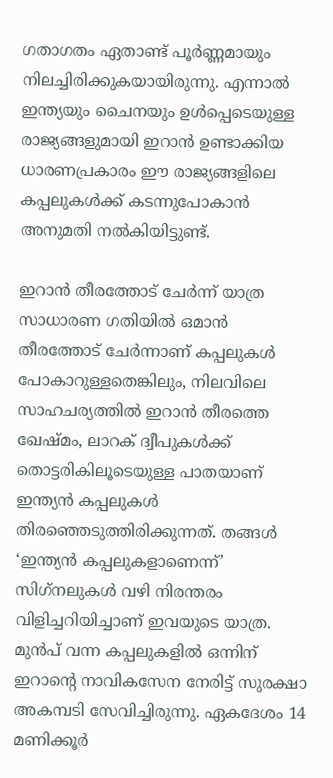ഗതാഗതം ഏതാണ്ട് പൂര്‍ണ്ണമായും നിലച്ചിരിക്കുകയായിരുന്നു. എന്നാല്‍ ഇന്ത്യയും ചൈനയും ഉള്‍പ്പെടെയുള്ള രാജ്യങ്ങളുമായി ഇറാന്‍ ഉണ്ടാക്കിയ ധാരണപ്രകാരം ഈ രാജ്യങ്ങളിലെ കപ്പലുകള്‍ക്ക് കടന്നുപോകാന്‍ അനുമതി നല്‍കിയിട്ടുണ്ട്.

ഇറാന്‍ തീരത്തോട് ചേര്‍ന്ന് യാത്ര
സാധാരണ ഗതിയില്‍ ഒമാന്‍ തീരത്തോട് ചേര്‍ന്നാണ് കപ്പലുകള്‍ പോകാറുള്ളതെങ്കിലും, നിലവിലെ സാഹചര്യത്തില്‍ ഇറാന്‍ തീരത്തെ ഖേഷ്മം, ലാറക് ദ്വീപുകള്‍ക്ക് തൊട്ടരികിലൂടെയുള്ള പാതയാണ് ഇന്ത്യന്‍ കപ്പലുകള്‍ തിരഞ്ഞെടുത്തിരിക്കുന്നത്. തങ്ങള്‍ ‘ഇന്ത്യന്‍ കപ്പലുകളാണെന്ന്’ സിഗ്‌നലുകള്‍ വഴി നിരന്തരം വിളിച്ചറിയിച്ചാണ് ഇവയുടെ യാത്ര. മുന്‍പ് വന്ന കപ്പലുകളില്‍ ഒന്നിന് ഇറാന്റെ നാവികസേന നേരിട്ട് സുരക്ഷാ അകമ്പടി സേവിച്ചിരുന്നു. ഏകദേശം 14 മണിക്കൂര്‍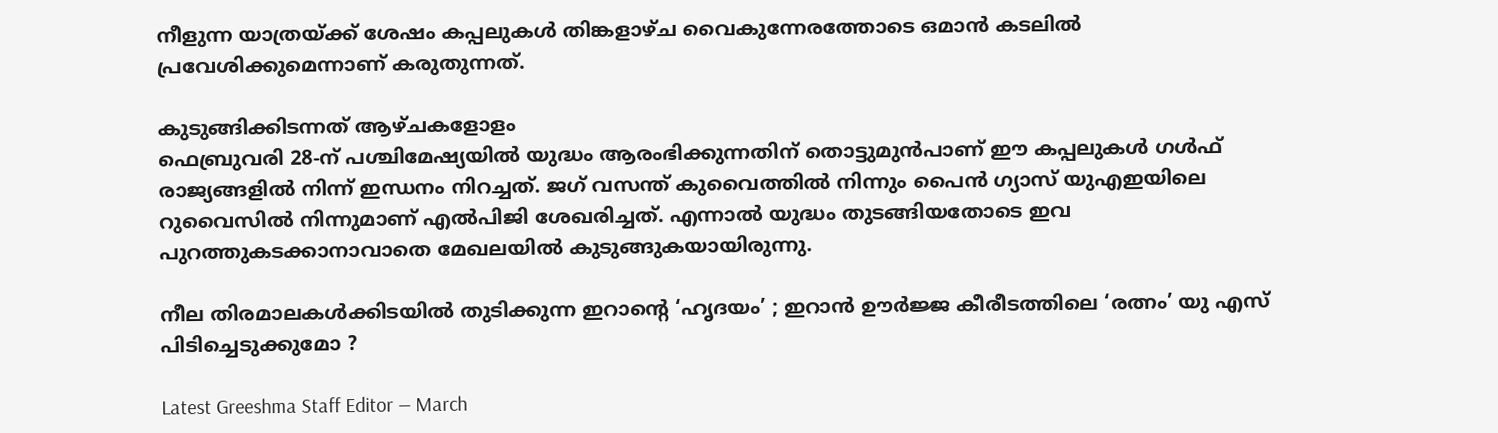നീളുന്ന യാത്രയ്ക്ക് ശേഷം കപ്പലുകള്‍ തിങ്കളാഴ്ച വൈകുന്നേരത്തോടെ ഒമാന്‍ കടലില്‍ പ്രവേശിക്കുമെന്നാണ് കരുതുന്നത്.

കുടുങ്ങിക്കിടന്നത് ആഴ്ചകളോളം
ഫെബ്രുവരി 28-ന് പശ്ചിമേഷ്യയില്‍ യുദ്ധം ആരംഭിക്കുന്നതിന് തൊട്ടുമുന്‍പാണ് ഈ കപ്പലുകള്‍ ഗള്‍ഫ് രാജ്യങ്ങളില്‍ നിന്ന് ഇന്ധനം നിറച്ചത്. ജഗ് വസന്ത് കുവൈത്തില്‍ നിന്നും പൈന്‍ ഗ്യാസ് യുഎഇയിലെ റുവൈസില്‍ നിന്നുമാണ് എല്‍പിജി ശേഖരിച്ചത്. എന്നാല്‍ യുദ്ധം തുടങ്ങിയതോടെ ഇവ പുറത്തുകടക്കാനാവാതെ മേഖലയില്‍ കുടുങ്ങുകയായിരുന്നു.

നീല തിരമാലകൾക്കിടയിൽ തുടിക്കുന്ന ഇറാന്റെ ‘ഹൃദയം’ ; ഇറാൻ ഊർജ്ജ കീരീടത്തിലെ ‘രത്നം’ യു എസ് പിടിച്ചെടുക്കുമോ ?

Latest Greeshma Staff Editor — March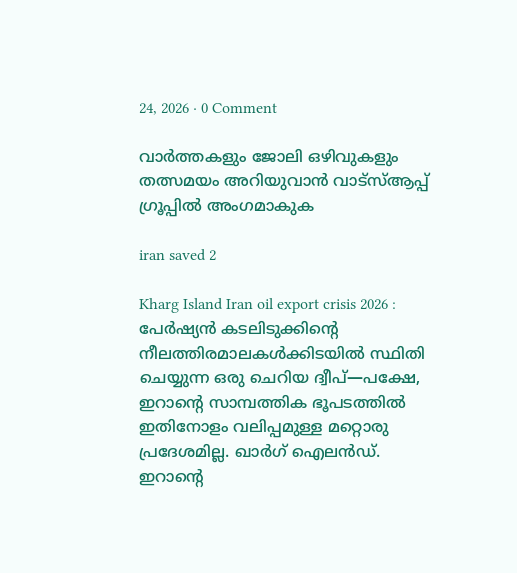24, 2026 · 0 Comment

വാർത്തകളും ജോലി ഒഴിവുകളും തത്സമയം അറിയുവാൻ വാട്സ്ആപ്പ് ഗ്രൂപ്പിൽ അംഗമാകുക

iran saved 2

Kharg Island Iran oil export crisis 2026 : പേർഷ്യൻ കടലിടുക്കിൻ്റെ നീലത്തിരമാലകൾക്കിടയിൽ സ്ഥിതി ചെയ്യുന്ന ഒരു ചെറിയ ദ്വീപ്—പക്ഷേ, ഇറാന്റെ സാമ്പത്തിക ഭൂപടത്തിൽ ഇതിനോളം വലിപ്പമുള്ള മറ്റൊരു പ്രദേശമില്ല. ഖാർഗ് ഐലൻഡ്. ഇറാന്റെ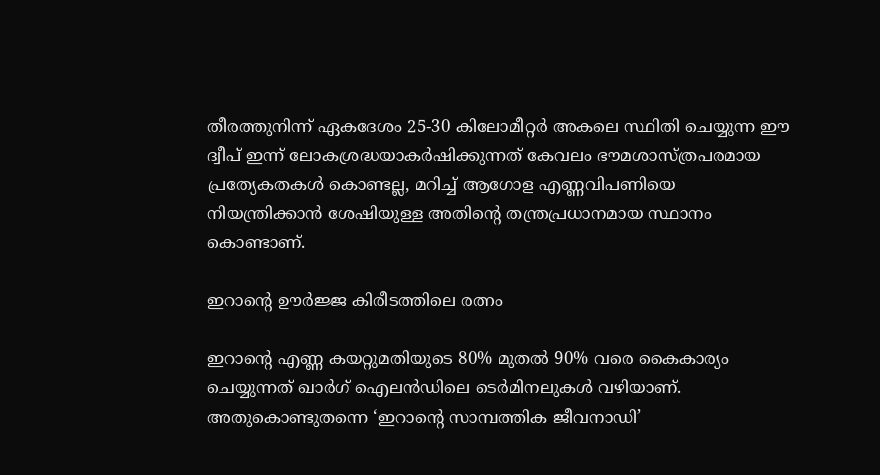തീരത്തുനിന്ന് ഏകദേശം 25-30 കിലോമീറ്റർ അകലെ സ്ഥിതി ചെയ്യുന്ന ഈ ദ്വീപ് ഇന്ന് ലോകശ്രദ്ധയാകർഷിക്കുന്നത് കേവലം ഭൗമശാസ്ത്രപരമായ പ്രത്യേകതകൾ കൊണ്ടല്ല, മറിച്ച് ആഗോള എണ്ണവിപണിയെ നിയന്ത്രിക്കാൻ ശേഷിയുള്ള അതിന്റെ തന്ത്രപ്രധാനമായ സ്ഥാനം കൊണ്ടാണ്.

ഇറാന്റെ ഊർജ്ജ കിരീടത്തിലെ രത്നം

ഇറാന്റെ എണ്ണ കയറ്റുമതിയുടെ 80% മുതൽ 90% വരെ കൈകാര്യം ചെയ്യുന്നത് ഖാർഗ് ഐലൻഡിലെ ടെർമിനലുകൾ വഴിയാണ്. അതുകൊണ്ടുതന്നെ ‘ഇറാന്റെ സാമ്പത്തിക ജീവനാഡി’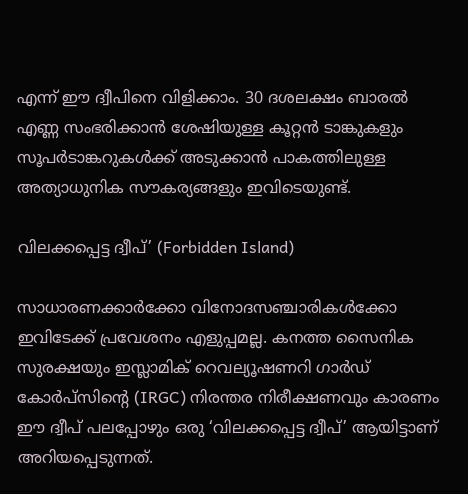എന്ന് ഈ ദ്വീപിനെ വിളിക്കാം. 30 ദശലക്ഷം ബാരൽ എണ്ണ സംഭരിക്കാൻ ശേഷിയുള്ള കൂറ്റൻ ടാങ്കുകളും സൂപർടാങ്കറുകൾക്ക് അടുക്കാൻ പാകത്തിലുള്ള അത്യാധുനിക സൗകര്യങ്ങളും ഇവിടെയുണ്ട്.

വിലക്കപ്പെട്ട ദ്വീപ്’ (Forbidden Island)

സാധാരണക്കാർക്കോ വിനോദസഞ്ചാരികൾക്കോ ഇവിടേക്ക് പ്രവേശനം എളുപ്പമല്ല. കനത്ത സൈനിക സുരക്ഷയും ഇസ്ലാമിക് റെവല്യൂഷണറി ഗാർഡ് കോർപ്സിന്റെ (IRGC) നിരന്തര നിരീക്ഷണവും കാരണം ഈ ദ്വീപ് പലപ്പോഴും ഒരു ‘വിലക്കപ്പെട്ട ദ്വീപ്’ ആയിട്ടാണ് അറിയപ്പെടുന്നത്.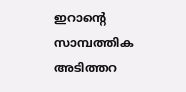ഇറാന്റെ സാമ്പത്തിക അടിത്തറ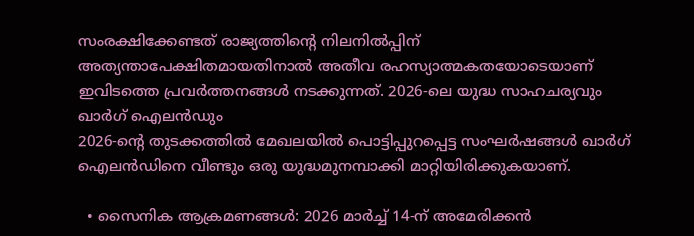സംരക്ഷിക്കേണ്ടത് രാജ്യത്തിന്റെ നിലനിൽപ്പിന് അത്യന്താപേക്ഷിതമായതിനാൽ അതീവ രഹസ്യാത്മകതയോടെയാണ് ഇവിടത്തെ പ്രവർത്തനങ്ങൾ നടക്കുന്നത്. 2026-ലെ യുദ്ധ സാഹചര്യവും ഖാർഗ് ഐലൻഡും
2026-ന്റെ തുടക്കത്തിൽ മേഖലയിൽ പൊട്ടിപ്പുറപ്പെട്ട സംഘർഷങ്ങൾ ഖാർഗ് ഐലൻഡിനെ വീണ്ടും ഒരു യുദ്ധമുനമ്പാക്കി മാറ്റിയിരിക്കുകയാണ്.

  • സൈനിക ആക്രമണങ്ങൾ: 2026 മാർച്ച് 14-ന് അമേരിക്കൻ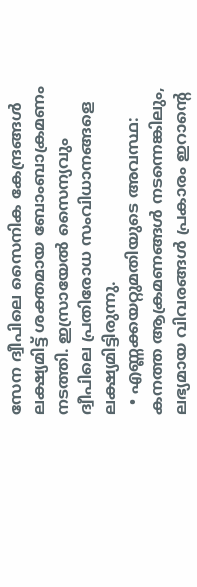സേന ദ്വീപിലെ സൈനിക കേന്ദ്രങ്ങൾ ലക്ഷ്യമിട്ട് ശക്തമായ ബോംബാക്രമണം നടത്തി. ഇസ്രായേൽ സൈന്യവും ദ്വീപിലെ പ്രതിരോധ സംവിധാനങ്ങളെ ലക്ഷ്യമിട്ടിരുന്നു.
  • എണ്ണക്കയറ്റുമതിയുടെ അവസ്ഥ: കനത്ത ആക്രമണങ്ങൾ നടന്നെങ്കിലും, ലഭ്യമായ വിവരങ്ങൾ പ്രകാരം ഇറാന്റെ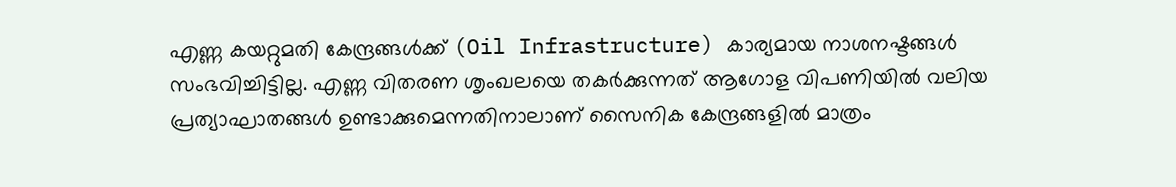എണ്ണ കയറ്റുമതി കേന്ദ്രങ്ങൾക്ക് (Oil Infrastructure) കാര്യമായ നാശനഷ്ടങ്ങൾ സംഭവിച്ചിട്ടില്ല. എണ്ണ വിതരണ ശൃംഖലയെ തകർക്കുന്നത് ആഗോള വിപണിയിൽ വലിയ പ്രത്യാഘാതങ്ങൾ ഉണ്ടാക്കുമെന്നതിനാലാണ് സൈനിക കേന്ദ്രങ്ങളിൽ മാത്രം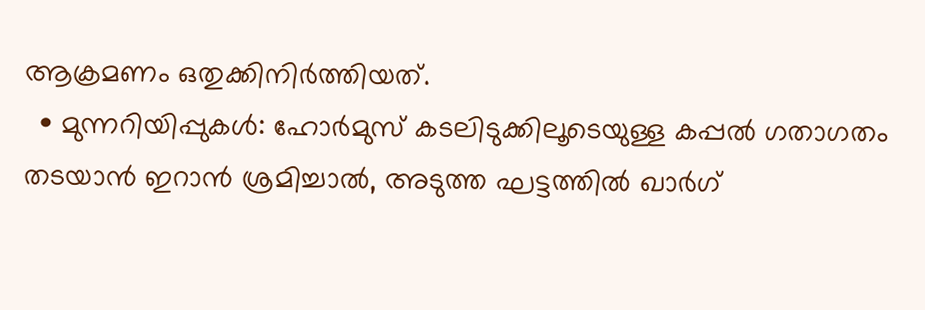ആക്രമണം ഒതുക്കിനിർത്തിയത്.
  • മുന്നറിയിപ്പുകൾ: ഹോർമുസ് കടലിടുക്കിലൂടെയുള്ള കപ്പൽ ഗതാഗതം തടയാൻ ഇറാൻ ശ്രമിച്ചാൽ, അടുത്ത ഘട്ടത്തിൽ ഖാർഗ്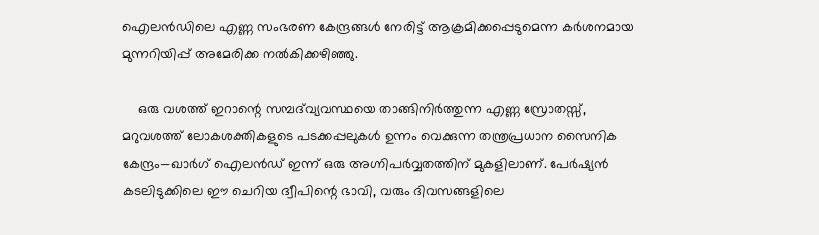ഐലൻഡിലെ എണ്ണ സംഭരണ കേന്ദ്രങ്ങൾ നേരിട്ട് ആക്രമിക്കപ്പെടുമെന്ന കർശനമായ മുന്നറിയിപ്പ് അമേരിക്ക നൽകിക്കഴിഞ്ഞു.

    ഒരു വശത്ത് ഇറാന്റെ സമ്പദ്‌വ്യവസ്ഥയെ താങ്ങിനിർത്തുന്ന എണ്ണ സ്രോതസ്സ്, മറുവശത്ത് ലോകശക്തികളുടെ പടക്കപ്പലുകൾ ഉന്നം വെക്കുന്ന തന്ത്രപ്രധാന സൈനിക കേന്ദ്രം—ഖാർഗ് ഐലൻഡ് ഇന്ന് ഒരു അഗ്നിപർവ്വതത്തിന് മുകളിലാണ്. പേർഷ്യൻ കടലിടുക്കിലെ ഈ ചെറിയ ദ്വീപിന്റെ ഭാവി, വരും ദിവസങ്ങളിലെ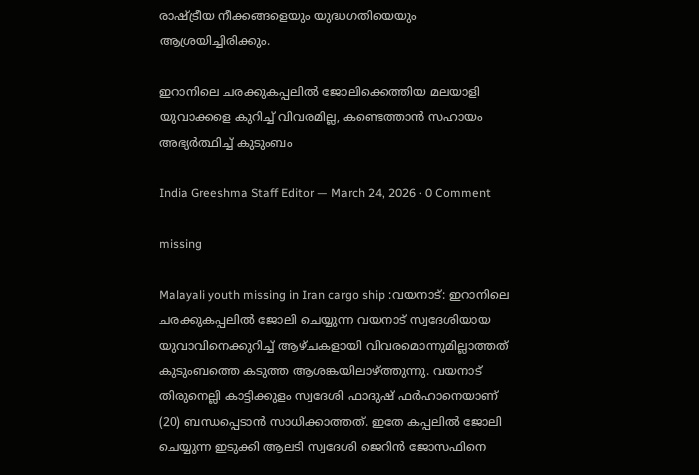രാഷ്ട്രീയ നീക്കങ്ങളെയും യുദ്ധഗതിയെയും ആശ്രയിച്ചിരിക്കും.

ഇറാനിലെ ചരക്കുകപ്പലിൽ ജോലിക്കെത്തിയ മലയാളി യുവാക്കളെ കുറിച്ച് വിവരമില്ല, കണ്ടെത്താൻ സഹായം അഭ്യർത്ഥിച്ച് കുടുംബം

India Greeshma Staff Editor — March 24, 2026 · 0 Comment

missing

Malayali youth missing in Iran cargo ship :വയനാട്: ഇറാനിലെ ചരക്കുകപ്പലിൽ ജോലി ചെയ്യുന്ന വയനാട് സ്വദേശിയായ യുവാവിനെക്കുറിച്ച് ആഴ്ചകളായി വിവരമൊന്നുമില്ലാത്തത് കുടുംബത്തെ കടുത്ത ആശങ്കയിലാഴ്ത്തുന്നു. വയനാട് തിരുനെല്ലി കാട്ടിക്കുളം സ്വദേശി ഫാദുഷ് ഫർഹാനെയാണ് (20) ബന്ധപ്പെടാൻ സാധിക്കാത്തത്. ഇതേ കപ്പലിൽ ജോലി ചെയ്യുന്ന ഇടുക്കി ആലടി സ്വദേശി ജെറിൻ ജോസഫിനെ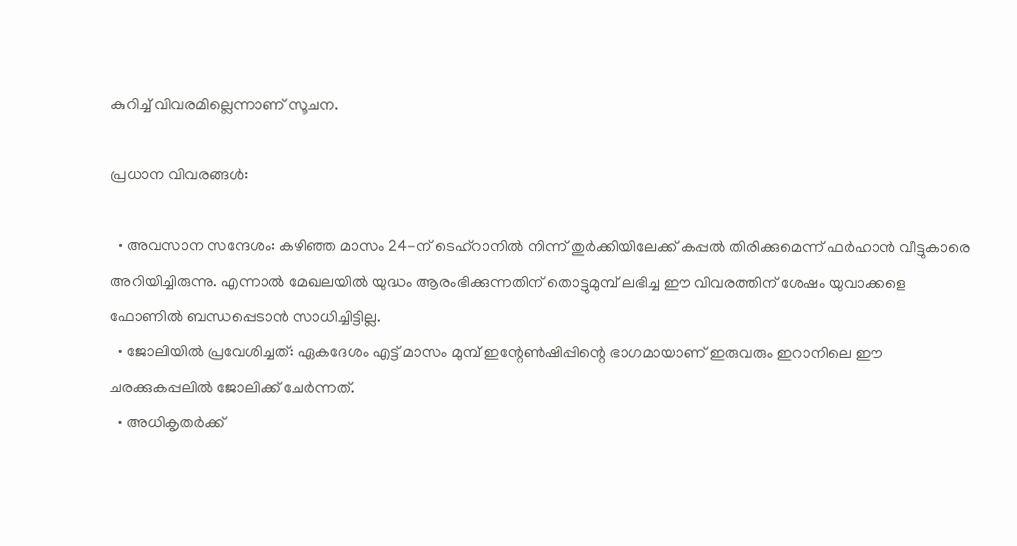കുറിച്ച് വിവരമില്ലെന്നാണ് സൂചന.

പ്രധാന വിവരങ്ങൾ:

  • അവസാന സന്ദേശം: കഴിഞ്ഞ മാസം 24-ന് ടെഹ്റാനിൽ നിന്ന് തുർക്കിയിലേക്ക് കപ്പൽ തിരിക്കുമെന്ന് ഫർഹാൻ വീട്ടുകാരെ അറിയിച്ചിരുന്നു. എന്നാൽ മേഖലയിൽ യുദ്ധം ആരംഭിക്കുന്നതിന് തൊട്ടുമുമ്പ് ലഭിച്ച ഈ വിവരത്തിന് ശേഷം യുവാക്കളെ ഫോണിൽ ബന്ധപ്പെടാൻ സാധിച്ചിട്ടില്ല.
  • ജോലിയിൽ പ്രവേശിച്ചത്: ഏകദേശം എട്ട് മാസം മുമ്പ് ഇന്റേൺഷിപ്പിന്റെ ഭാഗമായാണ് ഇരുവരും ഇറാനിലെ ഈ ചരക്കുകപ്പലിൽ ജോലിക്ക് ചേർന്നത്.
  • അധികൃതർക്ക്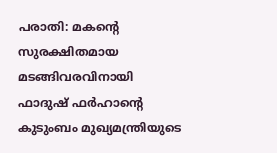പരാതി: മകന്റെ സുരക്ഷിതമായ മടങ്ങിവരവിനായി ഫാദുഷ് ഫർഹാന്റെ കുടുംബം മുഖ്യമന്ത്രിയുടെ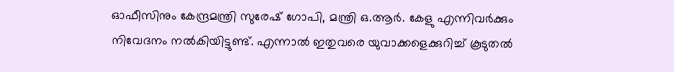ഓഫീസിനും കേന്ദ്രമന്ത്രി സുരേഷ് ഗോപി, മന്ത്രി ഒ.ആർ. കേളു എന്നിവർക്കും നിവേദനം നൽകിയിട്ടുണ്ട്. എന്നാൽ ഇതുവരെ യുവാക്കളെക്കുറിച്ച് കൂടുതൽ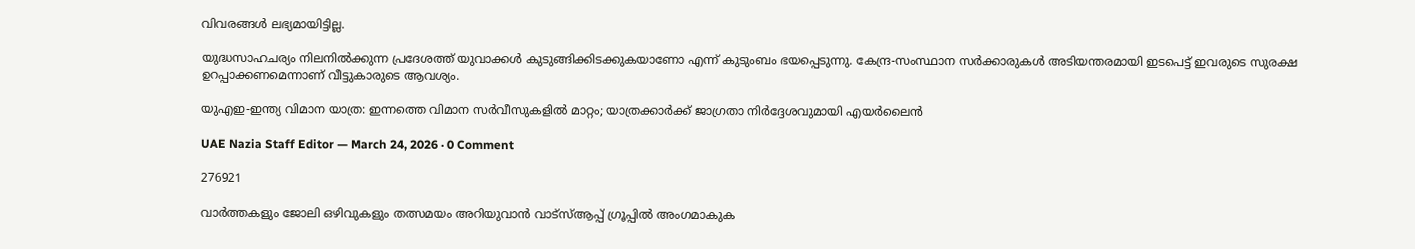വിവരങ്ങൾ ലഭ്യമായിട്ടില്ല.

യുദ്ധസാഹചര്യം നിലനിൽക്കുന്ന പ്രദേശത്ത് യുവാക്കൾ കുടുങ്ങിക്കിടക്കുകയാണോ എന്ന് കുടുംബം ഭയപ്പെടുന്നു. കേന്ദ്ര-സംസ്ഥാന സർക്കാരുകൾ അടിയന്തരമായി ഇടപെട്ട് ഇവരുടെ സുരക്ഷ ഉറപ്പാക്കണമെന്നാണ് വീട്ടുകാരുടെ ആവശ്യം.

യുഎഇ-ഇന്ത്യ വിമാന യാത്ര: ഇന്നത്തെ വിമാന സർവീസുകളിൽ മാറ്റം; യാത്രക്കാർക്ക് ജാഗ്രതാ നിർദ്ദേശവുമായി എയർലൈൻ

UAE Nazia Staff Editor — March 24, 2026 · 0 Comment

276921

വാർത്തകളും ജോലി ഒഴിവുകളും തത്സമയം അറിയുവാൻ വാട്സ്ആപ്പ് ഗ്രൂപ്പിൽ അംഗമാകുക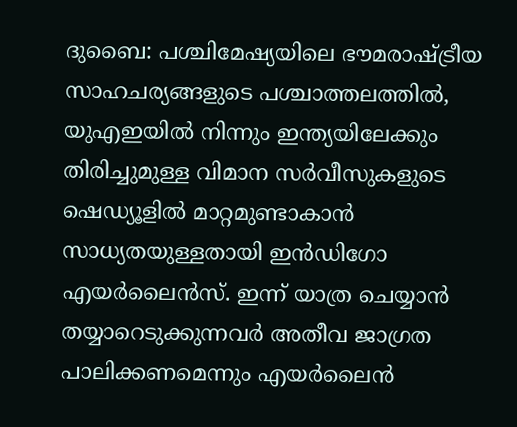ദുബൈ: പശ്ചിമേഷ്യയിലെ ഭൗമരാഷ്ട്രീയ സാഹചര്യങ്ങളുടെ പശ്ചാത്തലത്തിൽ, യുഎഇയിൽ നിന്നും ഇന്ത്യയിലേക്കും തിരിച്ചുമുള്ള വിമാന സർവീസുകളുടെ ഷെഡ്യൂളിൽ മാറ്റമുണ്ടാകാൻ സാധ്യതയുള്ളതായി ഇൻഡിഗോ എയർലൈൻസ്. ഇന്ന് യാത്ര ചെയ്യാൻ തയ്യാറെടുക്കുന്നവർ അതീവ ജാഗ്രത പാലിക്കണമെന്നും എയർലൈൻ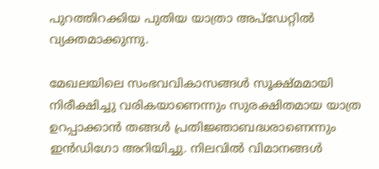പുറത്തിറക്കിയ പുതിയ യാത്രാ അപ്‌ഡേറ്റിൽ വ്യക്തമാക്കുന്നു.

മേഖലയിലെ സംഭവവികാസങ്ങൾ സൂക്ഷ്മമായി നിരീക്ഷിച്ചു വരികയാണെന്നും സുരക്ഷിതമായ യാത്ര ഉറപ്പാക്കാൻ തങ്ങൾ പ്രതിജ്ഞാബദ്ധരാണെന്നും ഇൻഡിഗോ അറിയിച്ചു. നിലവിൽ വിമാനങ്ങൾ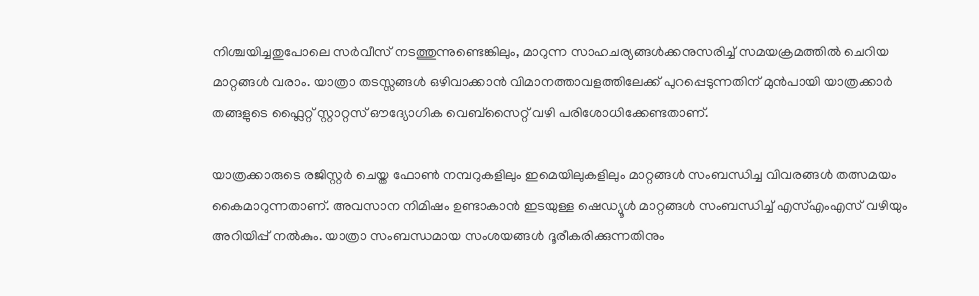നിശ്ചയിച്ചതുപോലെ സർവീസ് നടത്തുന്നുണ്ടെങ്കിലും, മാറുന്ന സാഹചര്യങ്ങൾക്കനുസരിച്ച് സമയക്രമത്തിൽ ചെറിയ മാറ്റങ്ങൾ വരാം. യാത്രാ തടസ്സങ്ങൾ ഒഴിവാക്കാൻ വിമാനത്താവളത്തിലേക്ക് പുറപ്പെടുന്നതിന് മുൻപായി യാത്രക്കാർ തങ്ങളുടെ ഫ്ലൈറ്റ് സ്റ്റാറ്റസ് ഔദ്യോഗിക വെബ്‌സൈറ്റ് വഴി പരിശോധിക്കേണ്ടതാണ്.

യാത്രക്കാരുടെ രജിസ്റ്റർ ചെയ്ത ഫോൺ നമ്പറുകളിലും ഇമെയിലുകളിലും മാറ്റങ്ങൾ സംബന്ധിച്ച വിവരങ്ങൾ തത്സമയം കൈമാറുന്നതാണ്. അവസാന നിമിഷം ഉണ്ടാകാൻ ഇടയുള്ള ഷെഡ്യൂൾ മാറ്റങ്ങൾ സംബന്ധിച്ച് എസ്എംഎസ് വഴിയും അറിയിപ്പ് നൽകും. യാത്രാ സംബന്ധമായ സംശയങ്ങൾ ദൂരീകരിക്കുന്നതിനും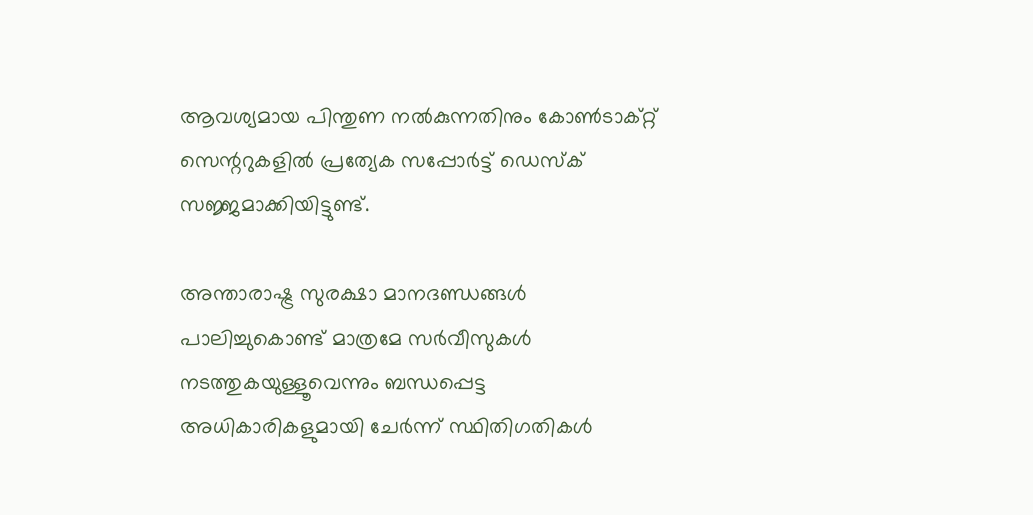ആവശ്യമായ പിന്തുണ നൽകുന്നതിനും കോൺടാക്റ്റ് സെന്ററുകളിൽ പ്രത്യേക സപ്പോർട്ട് ഡെസ്‌ക് സജ്ജമാക്കിയിട്ടുണ്ട്.

അന്താരാഷ്ട്ര സുരക്ഷാ മാനദണ്ഡങ്ങൾ പാലിച്ചുകൊണ്ട് മാത്രമേ സർവീസുകൾ നടത്തുകയുള്ളൂവെന്നും ബന്ധപ്പെട്ട അധികാരികളുമായി ചേർന്ന് സ്ഥിതിഗതികൾ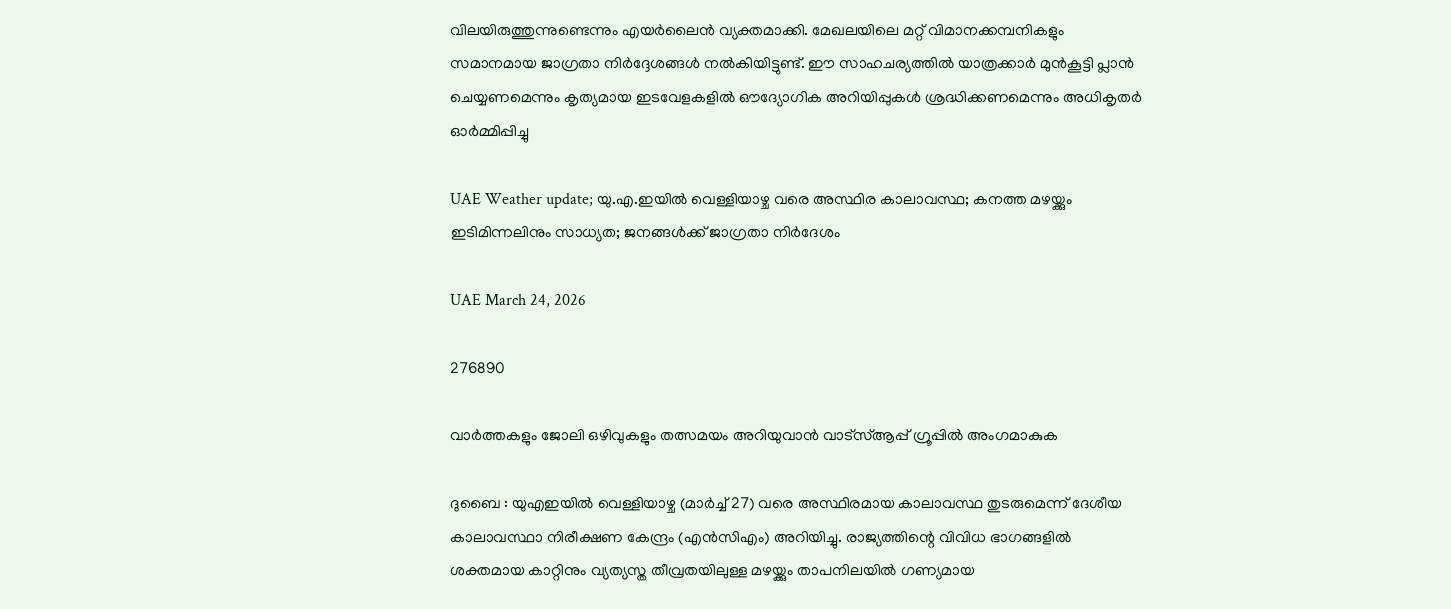വിലയിരുത്തുന്നുണ്ടെന്നും എയർലൈൻ വ്യക്തമാക്കി. മേഖലയിലെ മറ്റ് വിമാനക്കമ്പനികളും സമാനമായ ജാഗ്രതാ നിർദ്ദേശങ്ങൾ നൽകിയിട്ടുണ്ട്. ഈ സാഹചര്യത്തിൽ യാത്രക്കാർ മുൻകൂട്ടി പ്ലാൻ ചെയ്യണമെന്നും കൃത്യമായ ഇടവേളകളിൽ ഔദ്യോഗിക അറിയിപ്പുകൾ ശ്രദ്ധിക്കണമെന്നും അധികൃതർ ഓർമ്മിപ്പിച്ചു

UAE Weather update; യു.എ.ഇയിൽ വെള്ളിയാഴ്ച വരെ അസ്ഥിര കാലാവസ്ഥ; കനത്ത മഴയ്ക്കും ഇടിമിന്നലിനും സാധ്യത; ജനങ്ങൾക്ക് ജാഗ്രതാ നിർദേശം

UAE March 24, 2026

276890

വാർത്തകളും ജോലി ഒഴിവുകളും തത്സമയം അറിയുവാൻ വാട്സ്ആപ്പ് ഗ്രൂപ്പിൽ അംഗമാകുക

ദുബൈ : യുഎഇയിൽ വെള്ളിയാഴ്ച (മാർച്ച് 27) വരെ അസ്ഥിരമായ കാലാവസ്ഥ തുടരുമെന്ന് ദേശീയ കാലാവസ്ഥാ നിരീക്ഷണ കേന്ദ്രം (എൻസിഎം) അറിയിച്ചു. രാജ്യത്തിന്റെ വിവിധ ഭാഗങ്ങളിൽ ശക്തമായ കാറ്റിനും വ്യത്യസ്ത തീവ്രതയിലുള്ള മഴയ്ക്കും താപനിലയിൽ ഗണ്യമായ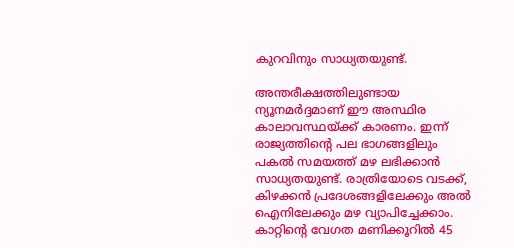കുറവിനും സാധ്യതയുണ്ട്.

അന്തരീക്ഷത്തിലുണ്ടായ ന്യൂനമർദ്ദമാണ് ഈ അസ്ഥിര കാലാവസ്ഥയ്ക്ക് കാരണം. ഇന്ന് രാജ്യത്തിന്റെ പല ഭാഗങ്ങളിലും പകൽ സമയത്ത് മഴ ലഭിക്കാൻ സാധ്യതയുണ്ട്. രാത്രിയോടെ വടക്ക്, കിഴക്കൻ പ്രദേശങ്ങളിലേക്കും അൽ ഐനിലേക്കും മഴ വ്യാപിച്ചേക്കാം. കാറ്റിന്റെ വേഗത മണിക്കൂറിൽ 45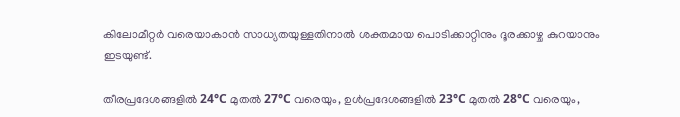കിലോമീറ്റർ വരെയാകാൻ സാധ്യതയുള്ളതിനാൽ ശക്തമായ പൊടിക്കാറ്റിനും ദൂരക്കാഴ്ച കുറയാനും ഇടയുണ്ട്.

തീരപ്രദേശങ്ങളിൽ 24°C മുതൽ 27°C വരെയും, ഉൾപ്രദേശങ്ങളിൽ 23°C മുതൽ 28°C വരെയും,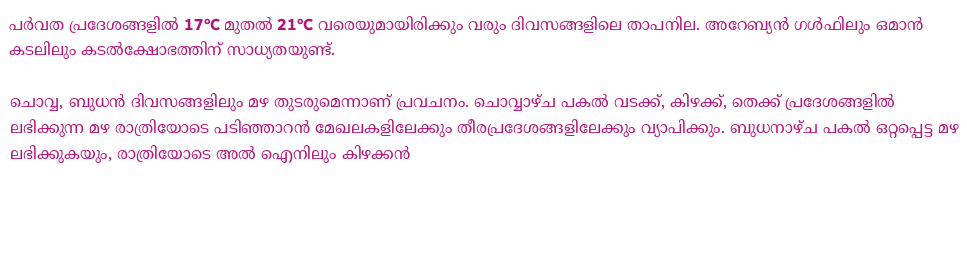പർവത പ്രദേശങ്ങളിൽ 17°C മുതൽ 21°C വരെയുമായിരിക്കും വരും ദിവസങ്ങളിലെ താപനില. അറേബ്യൻ ഗൾഫിലും ഒമാൻ കടലിലും കടൽക്ഷോഭത്തിന് സാധ്യതയുണ്ട്.

ചൊവ്വ, ബുധൻ ദിവസങ്ങളിലും മഴ തുടരുമെന്നാണ് പ്രവചനം. ചൊവ്വാഴ്ച പകൽ വടക്ക്, കിഴക്ക്, തെക്ക് പ്രദേശങ്ങളിൽ ലഭിക്കുന്ന മഴ രാത്രിയോടെ പടിഞ്ഞാറൻ മേഖലകളിലേക്കും തീരപ്രദേശങ്ങളിലേക്കും വ്യാപിക്കും. ബുധനാഴ്ച പകൽ ഒറ്റപ്പെട്ട മഴ ലഭിക്കുകയും, രാത്രിയോടെ അൽ ഐനിലും കിഴക്കൻ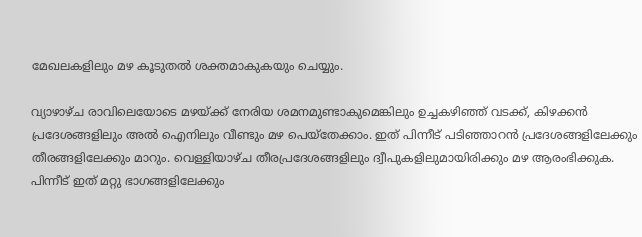മേഖലകളിലും മഴ കൂടുതൽ ശക്തമാകുകയും ചെയ്യും.

വ്യാഴാഴ്ച രാവിലെയോടെ മഴയ്ക്ക് നേരിയ ശമനമുണ്ടാകുമെങ്കിലും ഉച്ചകഴിഞ്ഞ് വടക്ക്, കിഴക്കൻ പ്രദേശങ്ങളിലും അൽ ഐനിലും വീണ്ടും മഴ പെയ്തേക്കാം. ഇത് പിന്നീട് പടിഞ്ഞാറൻ പ്രദേശങ്ങളിലേക്കും തീരങ്ങളിലേക്കും മാറും. വെള്ളിയാഴ്ച തീരപ്രദേശങ്ങളിലും ദ്വീപുകളിലുമായിരിക്കും മഴ ആരംഭിക്കുക. പിന്നീട് ഇത് മറ്റു ഭാഗങ്ങളിലേക്കും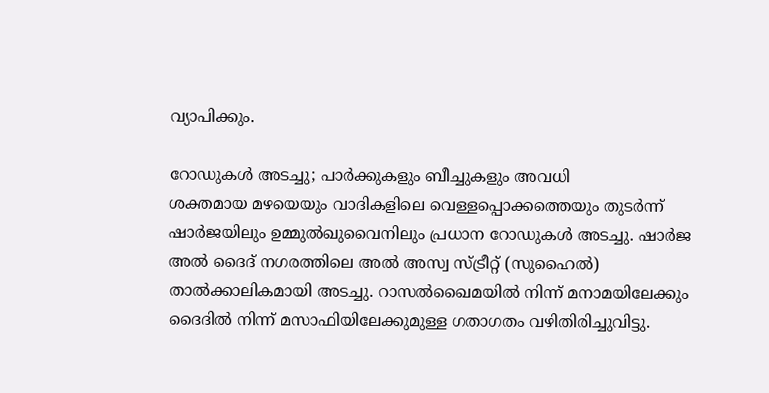വ്യാപിക്കും.

റോഡുകൾ അടച്ചു; പാർക്കുകളും ബീച്ചുകളും അവധി
ശക്തമായ മഴയെയും വാദികളിലെ വെള്ളപ്പൊക്കത്തെയും തുടർന്ന് ഷാർജയിലും ഉമ്മുൽഖുവൈനിലും പ്രധാന റോഡുകൾ അടച്ചു. ഷാർജ അൽ ദൈദ് നഗരത്തിലെ അൽ അസ്വ സ്ട്രീറ്റ് (സുഹൈൽ) താൽക്കാലികമായി അടച്ചു. റാസൽഖൈമയിൽ നിന്ന് മനാമയിലേക്കും ദൈദിൽ നിന്ന് മസാഫിയിലേക്കുമുള്ള ഗതാഗതം വഴിതിരിച്ചുവിട്ടു.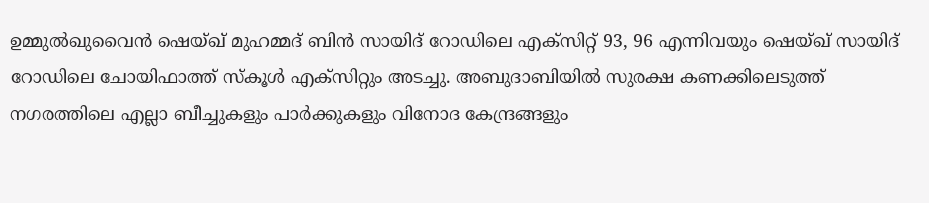ഉമ്മുൽഖുവൈൻ ഷെയ്ഖ് മുഹമ്മദ് ബിൻ സായിദ് റോഡിലെ എക്സിറ്റ് 93, 96 എന്നിവയും ഷെയ്ഖ് സായിദ് റോഡിലെ ചോയിഫാത്ത് സ്കൂൾ എക്സിറ്റും അടച്ചു. അബുദാബിയിൽ സുരക്ഷ കണക്കിലെടുത്ത് നഗരത്തിലെ എല്ലാ ബീച്ചുകളും പാർക്കുകളും വിനോദ കേന്ദ്രങ്ങളും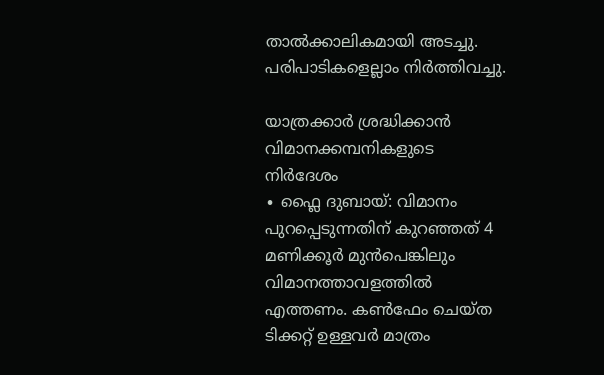താൽക്കാലികമായി അടച്ചു. പരിപാടികളെല്ലാം നിർത്തിവച്ചു.

യാത്രക്കാർ ശ്രദ്ധിക്കാൻ വിമാനക്കമ്പനികളുടെ നിർദേശം
∙ ഫ്ലൈ ദുബായ്: വിമാനം പുറപ്പെടുന്നതിന് കുറഞ്ഞത് 4 മണിക്കൂർ മുൻപെങ്കിലും വിമാനത്താവളത്തിൽ എത്തണം. കൺഫേം ചെയ്ത ടിക്കറ്റ് ഉള്ളവർ മാത്രം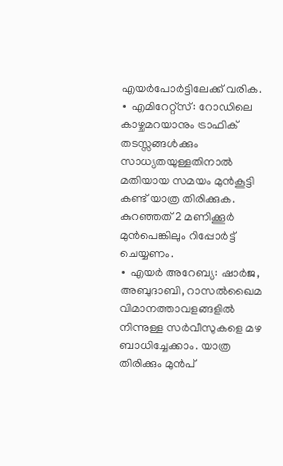എയർപോർട്ടിലേക്ക് വരിക.
∙ എമിറേറ്റ്സ്: റോഡിലെ കാഴ്ചമറയാനും ട്രാഫിക് തടസ്സങ്ങൾക്കും സാധ്യതയുള്ളതിനാൽ മതിയായ സമയം മുൻകൂട്ടി കണ്ട് യാത്ര തിരിക്കുക. കുറഞ്ഞത് 2 മണിക്കൂർ മുൻപെങ്കിലും റിപ്പോർട്ട് ചെയ്യണം.
∙ എയർ അറേബ്യ: ഷാർജ, അബുദാബി, റാസൽഖൈമ വിമാനത്താവളങ്ങളിൽ നിന്നുള്ള സർവീസുകളെ മഴ ബാധിച്ചേക്കാം. യാത്ര തിരിക്കും മുൻപ്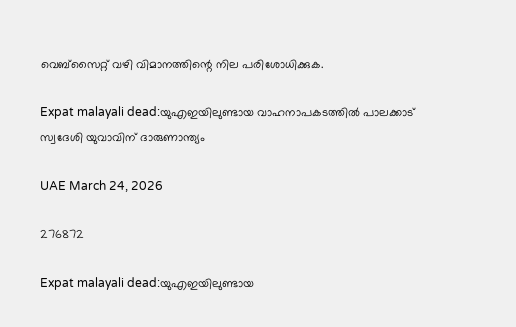വെബ്സൈറ്റ് വഴി വിമാനത്തിന്റെ നില പരിശോധിക്കുക.

Expat malayali dead:യുഎഇയിലുണ്ടായ വാഹനാപകടത്തിൽ പാലക്കാട് സ്വദേശി യുവാവിന് ദാരുണാന്ത്യം

UAE March 24, 2026

276872

Expat malayali dead:യുഎഇയിലുണ്ടായ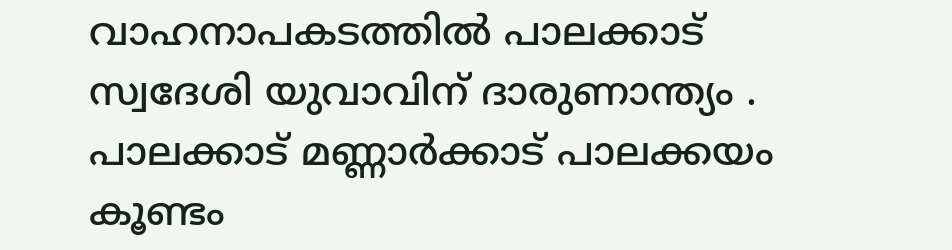വാഹനാപകടത്തിൽ പാലക്കാട് സ്വദേശി യുവാവിന് ദാരുണാന്ത്യം . പാലക്കാട് മണ്ണാർക്കാട് പാലക്കയം കൂണ്ടം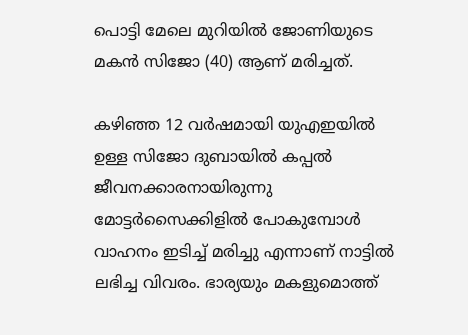പൊട്ടി മേലെ മുറിയിൽ ജോണിയുടെ മകൻ സിജോ (40) ആണ് മരിച്ചത്.

കഴിഞ്ഞ 12 വർഷമായി യുഎഇയിൽ ഉള്ള സിജോ ദുബായിൽ കപ്പൽ ജീവനക്കാരനായിരുന്നു മോട്ടർസൈക്കിളിൽ പോകുമ്പോൾ വാഹനം ഇടിച്ച് മരിച്ചു എന്നാണ് നാട്ടിൽ ലഭിച്ച വിവരം. ഭാര്യയും മകളുമൊത്ത്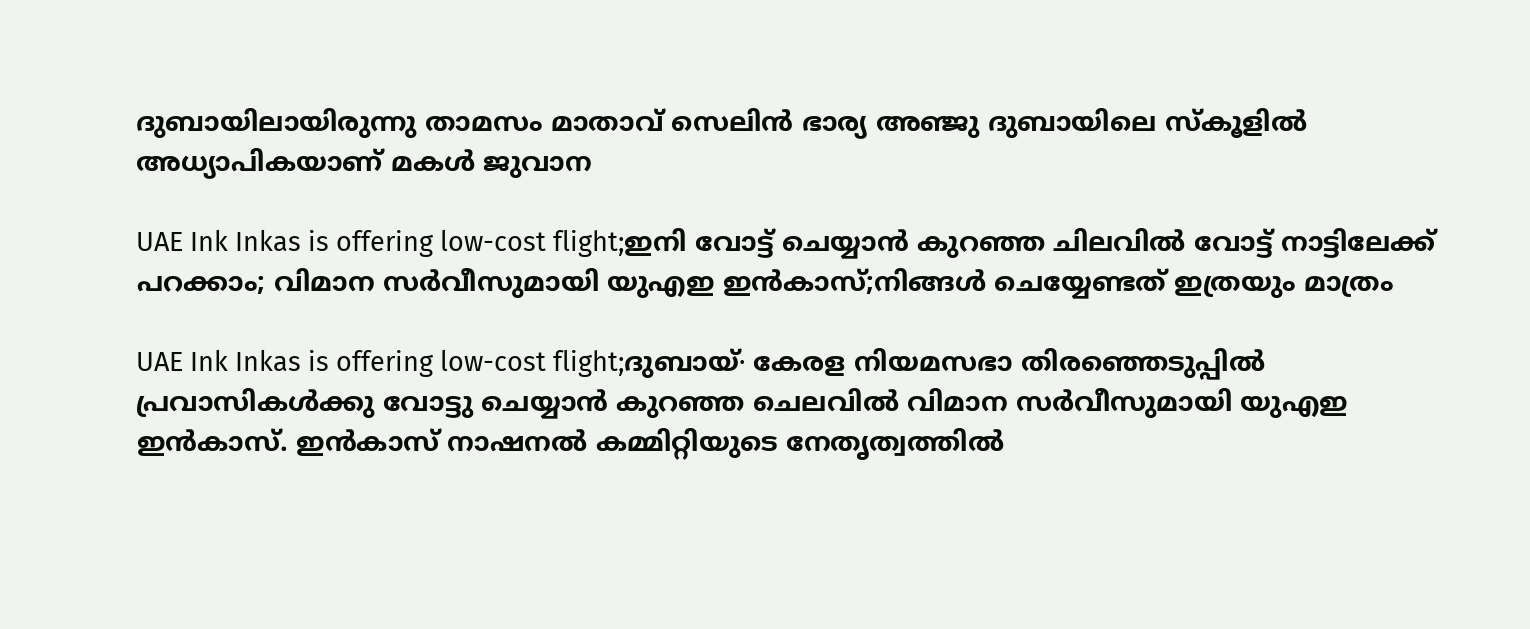ദുബായിലായിരുന്നു താമസം മാതാവ് സെലിൻ ഭാര്യ അഞ്ജു ദുബായിലെ സ്കൂളിൽ അധ്യാപികയാണ് മകൾ ജുവാന

UAE Ink Inkas is offering low-cost flight;ഇനി വോട്ട് ചെയ്യാൻ കുറഞ്ഞ ചിലവിൽ വോട്ട് നാട്ടിലേക്ക് പറക്കാം; വിമാന സർവീസുമായി യുഎഇ ഇൻകാസ്;നിങ്ങൾ ചെയ്യേണ്ടത് ഇത്രയും മാത്രം

UAE Ink Inkas is offering low-cost flight;ദുബായ്∙ കേരള നിയമസഭാ തിരഞ്ഞെടുപ്പിൽ പ്രവാസികൾക്കു വോട്ടു ചെയ്യാൻ കുറഞ്ഞ ചെലവിൽ വിമാന സർവീസുമായി യുഎഇ ഇൻകാസ്. ഇൻകാസ് നാഷനൽ കമ്മിറ്റിയുടെ നേതൃത്വത്തിൽ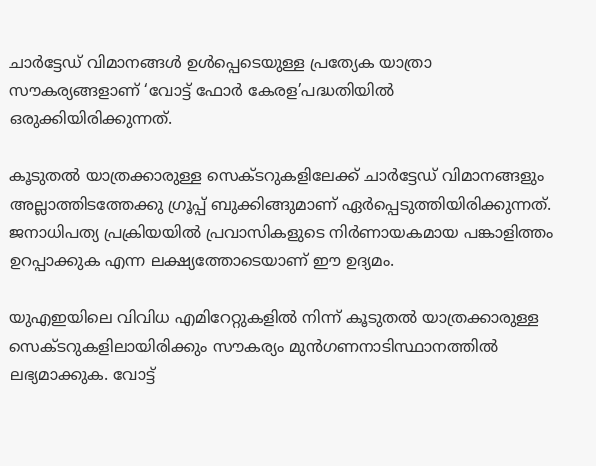ചാർട്ടേഡ് വിമാനങ്ങൾ ഉൾപ്പെടെയുള്ള പ്രത്യേക യാത്രാ സൗകര്യങ്ങളാണ് ‘വോട്ട് ഫോർ കേരള’പദ്ധതിയിൽ ഒരുക്കിയിരിക്കുന്നത്.

കൂടുതൽ യാത്രക്കാരുള്ള സെക്ടറുകളിലേക്ക് ചാർട്ടേഡ് വിമാനങ്ങളും അല്ലാത്തിടത്തേക്കു ഗ്രൂപ്പ് ബുക്കിങ്ങുമാണ് ഏർപ്പെടുത്തിയിരിക്കുന്നത്. ജനാധിപത്യ പ്രക്രിയയിൽ പ്രവാസികളുടെ നിർണായകമായ പങ്കാളിത്തം ഉറപ്പാക്കുക എന്ന ലക്ഷ്യത്തോടെയാണ് ഈ ഉദ്യമം.

യുഎഇയിലെ വിവിധ എമിറേറ്റുകളിൽ നിന്ന് കൂടുതൽ യാത്രക്കാരുള്ള സെക്ടറുകളിലായിരിക്കും സൗകര്യം മുൻഗണനാടിസ്ഥാനത്തിൽ ലഭ്യമാക്കുക. വോട്ട്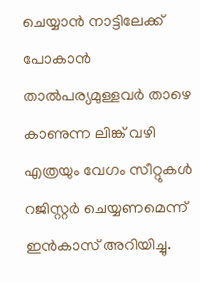ചെയ്യാൻ നാട്ടിലേക്ക് പോകാൻ താൽപര്യമുള്ളവർ താഴെ കാണുന്ന ലിങ്ക് വഴി എത്രയും വേഗം സീറ്റുകൾ റജിസ്റ്റർ ചെയ്യണമെന്ന് ഇൻകാസ് അറിയിച്ചു.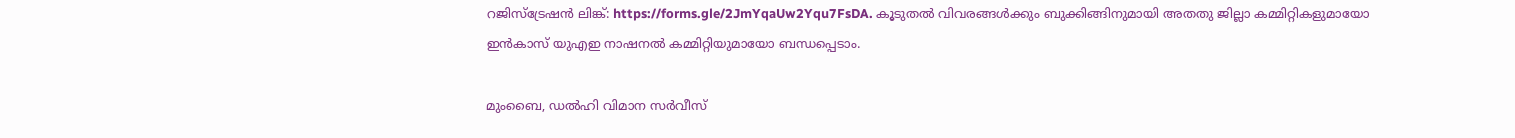റജിസ്ട്രേഷൻ ലിങ്ക്: https://forms.gle/2JmYqaUw2Yqu7FsDA. കൂടുതൽ വിവരങ്ങൾക്കും ബുക്കിങ്ങിനുമായി അതതു ജില്ലാ കമ്മിറ്റികളുമായോ ഇൻകാസ് യുഎഇ നാഷനൽ കമ്മിറ്റിയുമായോ ബന്ധപ്പെടാം.

മുംബൈ, ഡൽഹി വിമാന സർവീസ്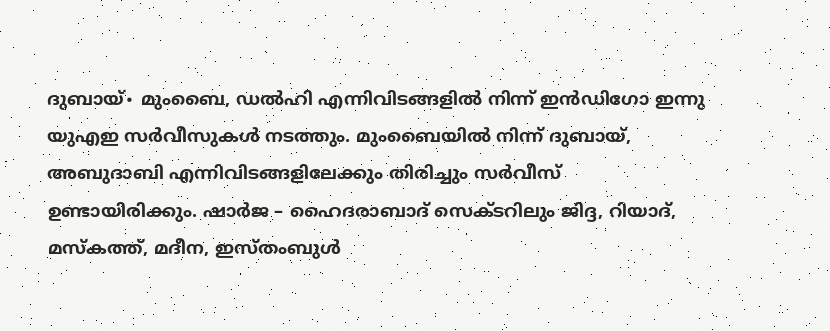ദുബായ്∙ മുംബൈ, ഡൽഹി എന്നിവിടങ്ങളിൽ നിന്ന് ഇൻഡിഗോ ഇന്നു യുഎഇ സർവീസുകൾ നടത്തും. മുംബൈയിൽ നിന്ന് ദുബായ്, അബുദാബി എന്നിവിടങ്ങളിലേക്കും തിരിച്ചും സർവീസ് ഉണ്ടായിരിക്കും. ഷാർജ – ഹൈദരാബാദ് സെക്ടറിലും ജിദ്ദ, റിയാദ്, മസ്കത്ത്, മദീന, ഇസ്തംബുൾ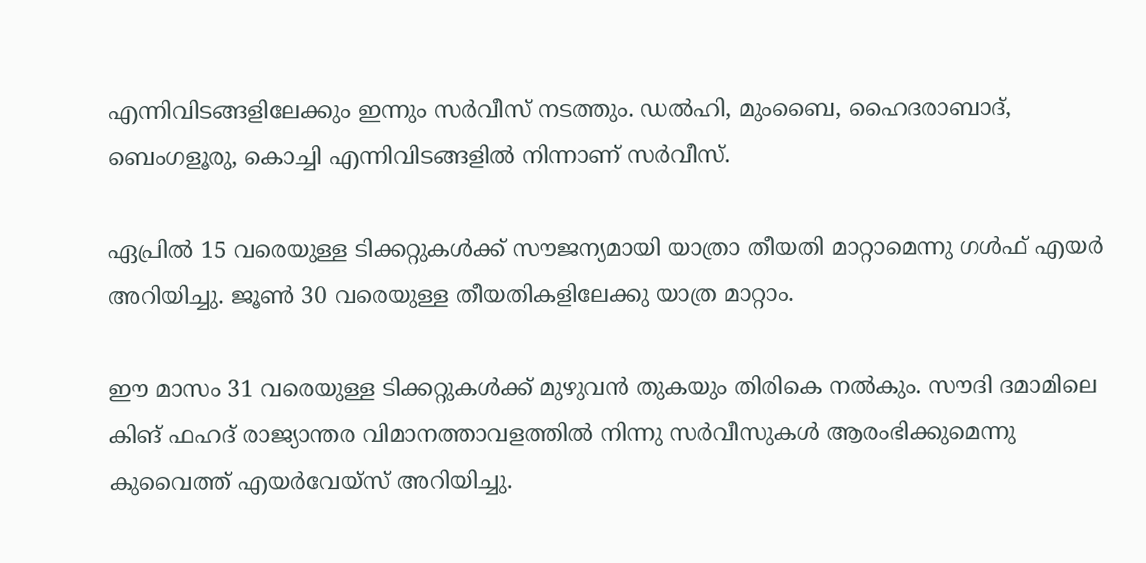എന്നിവിടങ്ങളിലേക്കും ഇന്നും സർവീസ് നടത്തും. ഡൽഹി, മുംബൈ, ഹൈദരാബാദ്, ബെംഗളൂരു, കൊച്ചി എന്നിവിടങ്ങളിൽ നിന്നാണ് സർവീസ്.

ഏപ്രിൽ 15 വരെയുള്ള ടിക്കറ്റുകൾക്ക് സൗജന്യമായി യാത്രാ തീയതി മാറ്റാമെന്നു ഗൾഫ് എയർ അറിയിച്ചു. ജൂൺ 30 വരെയുള്ള തീയതികളിലേക്കു യാത്ര മാറ്റാം.

ഈ മാസം 31 വരെയുള്ള ടിക്കറ്റുകൾക്ക് മുഴുവൻ തുകയും തിരികെ നൽകും. സൗദി ദമാമിലെ കിങ് ഫഹദ് രാജ്യാന്തര വിമാനത്താവളത്തിൽ നിന്നു സർവീസുകൾ ആരംഭിക്കുമെന്നു കുവൈത്ത് എയർവേയ്സ് അറിയിച്ചു.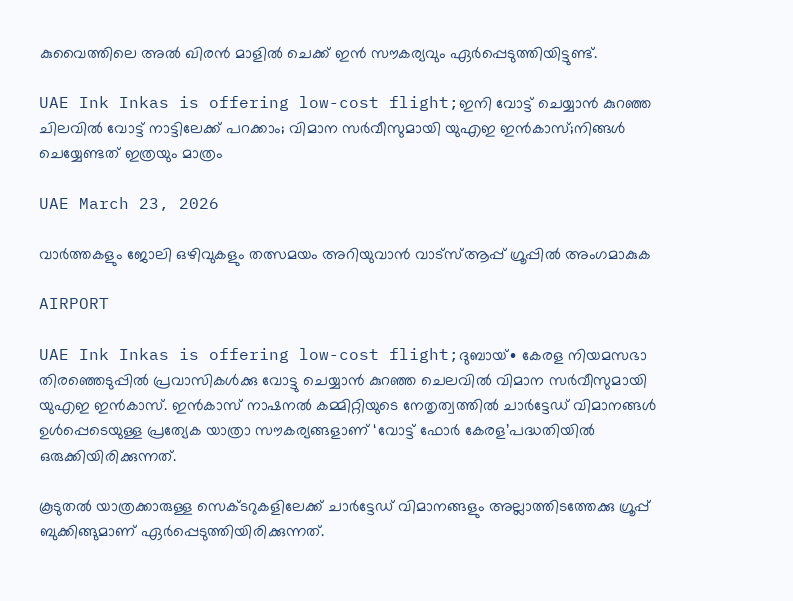കുവൈത്തിലെ അൽ ഖിരൻ മാളിൽ ചെക്ക് ഇൻ സൗകര്യവും ഏർപ്പെടുത്തിയിട്ടുണ്ട്.

UAE Ink Inkas is offering low-cost flight;ഇനി വോട്ട് ചെയ്യാൻ കുറഞ്ഞ ചിലവിൽ വോട്ട് നാട്ടിലേക്ക് പറക്കാം; വിമാന സർവീസുമായി യുഎഇ ഇൻകാസ്;നിങ്ങൾ ചെയ്യേണ്ടത് ഇത്രയും മാത്രം

UAE March 23, 2026

വാർത്തകളും ജോലി ഒഴിവുകളും തത്സമയം അറിയുവാൻ വാട്സ്ആപ്പ് ഗ്രൂപ്പിൽ അംഗമാകുക

AIRPORT

UAE Ink Inkas is offering low-cost flight;ദുബായ്∙ കേരള നിയമസഭാ തിരഞ്ഞെടുപ്പിൽ പ്രവാസികൾക്കു വോട്ടു ചെയ്യാൻ കുറഞ്ഞ ചെലവിൽ വിമാന സർവീസുമായി യുഎഇ ഇൻകാസ്. ഇൻകാസ് നാഷനൽ കമ്മിറ്റിയുടെ നേതൃത്വത്തിൽ ചാർട്ടേഡ് വിമാനങ്ങൾ ഉൾപ്പെടെയുള്ള പ്രത്യേക യാത്രാ സൗകര്യങ്ങളാണ് ‘വോട്ട് ഫോർ കേരള’പദ്ധതിയിൽ ഒരുക്കിയിരിക്കുന്നത്.

കൂടുതൽ യാത്രക്കാരുള്ള സെക്ടറുകളിലേക്ക് ചാർട്ടേഡ് വിമാനങ്ങളും അല്ലാത്തിടത്തേക്കു ഗ്രൂപ്പ് ബുക്കിങ്ങുമാണ് ഏർപ്പെടുത്തിയിരിക്കുന്നത്.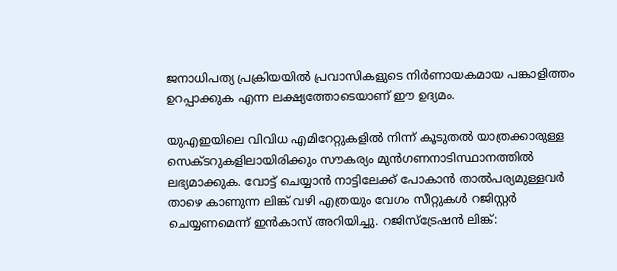ജനാധിപത്യ പ്രക്രിയയിൽ പ്രവാസികളുടെ നിർണായകമായ പങ്കാളിത്തം ഉറപ്പാക്കുക എന്ന ലക്ഷ്യത്തോടെയാണ് ഈ ഉദ്യമം.

യുഎഇയിലെ വിവിധ എമിറേറ്റുകളിൽ നിന്ന് കൂടുതൽ യാത്രക്കാരുള്ള സെക്ടറുകളിലായിരിക്കും സൗകര്യം മുൻഗണനാടിസ്ഥാനത്തിൽ ലഭ്യമാക്കുക. വോട്ട് ചെയ്യാൻ നാട്ടിലേക്ക് പോകാൻ താൽപര്യമുള്ളവർ താഴെ കാണുന്ന ലിങ്ക് വഴി എത്രയും വേഗം സീറ്റുകൾ റജിസ്റ്റർ ചെയ്യണമെന്ന് ഇൻകാസ് അറിയിച്ചു. റജിസ്ട്രേഷൻ ലിങ്ക്: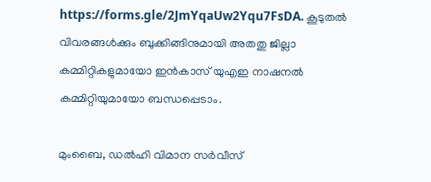https://forms.gle/2JmYqaUw2Yqu7FsDA. കൂടുതൽ വിവരങ്ങൾക്കും ബുക്കിങ്ങിനുമായി അതതു ജില്ലാ കമ്മിറ്റികളുമായോ ഇൻകാസ് യുഎഇ നാഷനൽ കമ്മിറ്റിയുമായോ ബന്ധപ്പെടാം.

മുംബൈ, ഡൽഹി വിമാന സർവീസ്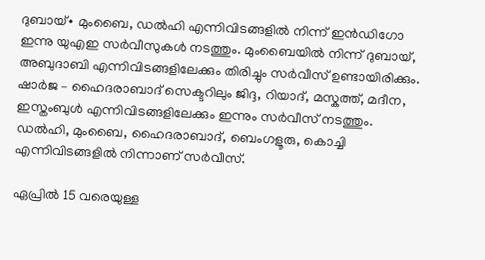ദുബായ്∙ മുംബൈ, ഡൽഹി എന്നിവിടങ്ങളിൽ നിന്ന് ഇൻഡിഗോ ഇന്നു യുഎഇ സർവീസുകൾ നടത്തും. മുംബൈയിൽ നിന്ന് ദുബായ്, അബുദാബി എന്നിവിടങ്ങളിലേക്കും തിരിച്ചും സർവീസ് ഉണ്ടായിരിക്കും. ഷാർജ – ഹൈദരാബാദ് സെക്ടറിലും ജിദ്ദ, റിയാദ്, മസ്കത്ത്, മദീന, ഇസ്തംബുൾ എന്നിവിടങ്ങളിലേക്കും ഇന്നും സർവീസ് നടത്തും. ഡൽഹി, മുംബൈ, ഹൈദരാബാദ്, ബെംഗളൂരു, കൊച്ചി എന്നിവിടങ്ങളിൽ നിന്നാണ് സർവീസ്.

ഏപ്രിൽ 15 വരെയുള്ള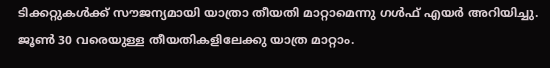ടിക്കറ്റുകൾക്ക് സൗജന്യമായി യാത്രാ തീയതി മാറ്റാമെന്നു ഗൾഫ് എയർ അറിയിച്ചു. ജൂൺ 30 വരെയുള്ള തീയതികളിലേക്കു യാത്ര മാറ്റാം.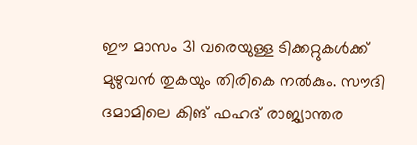ഈ മാസം 31 വരെയുള്ള ടിക്കറ്റുകൾക്ക് മുഴുവൻ തുകയും തിരികെ നൽകും. സൗദി ദമാമിലെ കിങ് ഫഹദ് രാജ്യാന്തര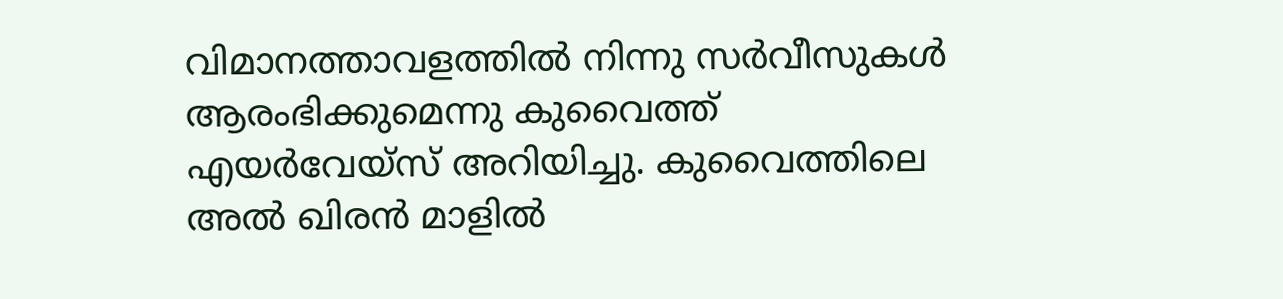വിമാനത്താവളത്തിൽ നിന്നു സർവീസുകൾ ആരംഭിക്കുമെന്നു കുവൈത്ത് എയർവേയ്സ് അറിയിച്ചു. കുവൈത്തിലെ അൽ ഖിരൻ മാളിൽ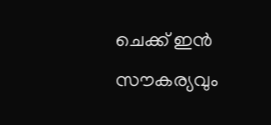ചെക്ക് ഇൻ സൗകര്യവും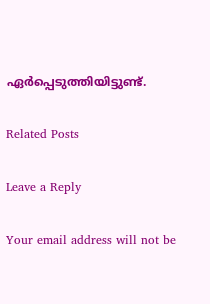ഏർപ്പെടുത്തിയിട്ടുണ്ട്.

Related Posts

Leave a Reply

Your email address will not be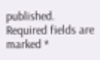published. Required fields are marked *